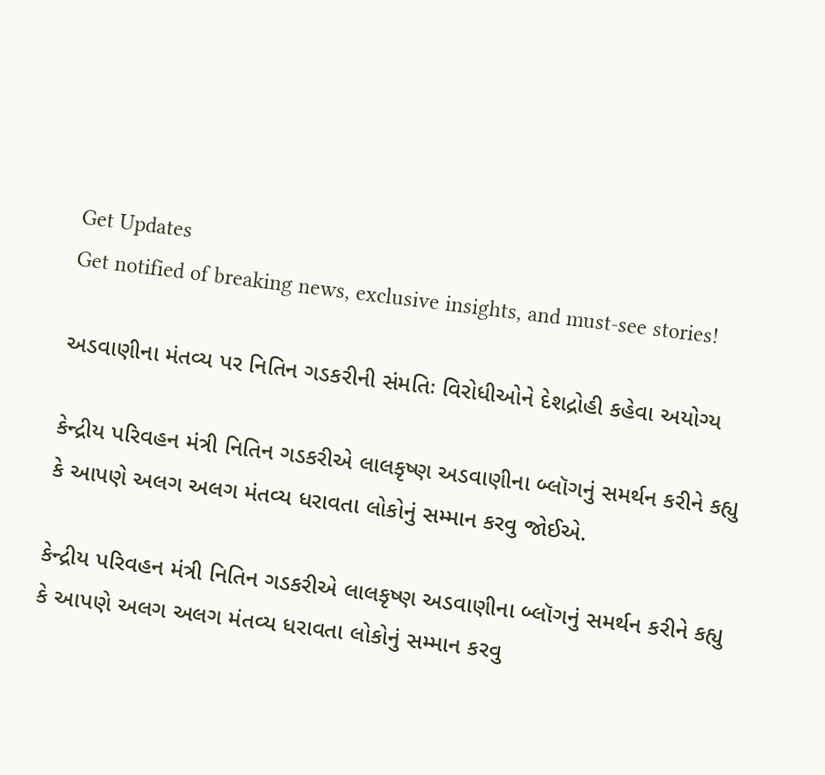Get Updates
Get notified of breaking news, exclusive insights, and must-see stories!

અડવાણીના મંતવ્ય પર નિતિન ગડકરીની સંમતિઃ વિરોધીઓને દેશદ્રોહી કહેવા અયોગ્ય

કેન્દ્રીય પરિવહન મંત્રી નિતિન ગડકરીએ લાલકૃષ્ણ અડવાણીના બ્લૉગનું સમર્થન કરીને કહ્યુ કે આપણે અલગ અલગ મંતવ્ય ધરાવતા લોકોનું સમ્માન કરવુ જોઈએ.

કેન્દ્રીય પરિવહન મંત્રી નિતિન ગડકરીએ લાલકૃષ્ણ અડવાણીના બ્લૉગનું સમર્થન કરીને કહ્યુ કે આપણે અલગ અલગ મંતવ્ય ધરાવતા લોકોનું સમ્માન કરવુ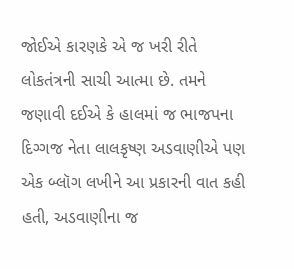જોઈએ કારણકે એ જ ખરી રીતે લોકતંત્રની સાચી આત્મા છે. તમને જણાવી દઈએ કે હાલમાં જ ભાજપના દિગ્ગજ નેતા લાલકૃષ્ણ અડવાણીએ પણ એક બ્લૉગ લખીને આ પ્રકારની વાત કહી હતી, અડવાણીના જ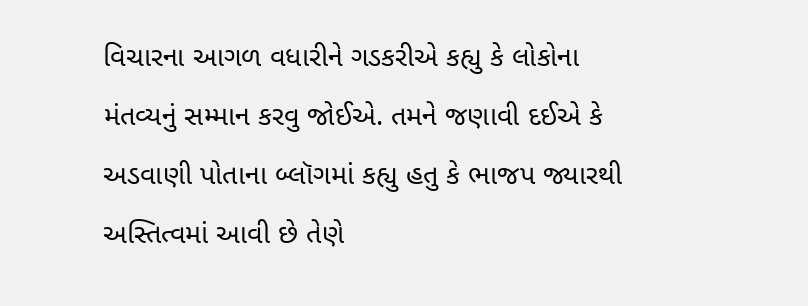વિચારના આગળ વધારીને ગડકરીએ કહ્યુ કે લોકોના મંતવ્યનું સમ્માન કરવુ જોઈએ. તમને જણાવી દઈએ કે અડવાણી પોતાના બ્લૉગમાં કહ્યુ હતુ કે ભાજપ જ્યારથી અસ્તિત્વમાં આવી છે તેણે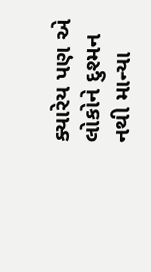ક્યારેય પણ એ લોકોને દુશ્મન નથી માન્યા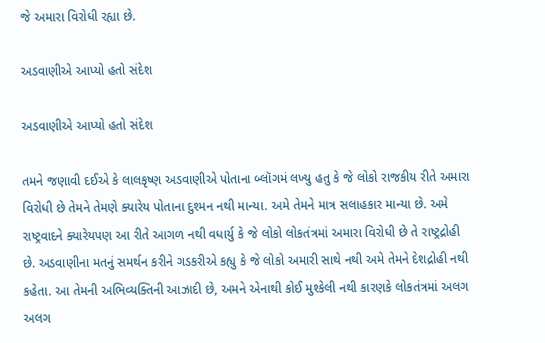જે અમારા વિરોધી રહ્યા છે.

અડવાણીએ આપ્યો હતો સંદેશ

અડવાણીએ આપ્યો હતો સંદેશ

તમને જણાવી દઈએ કે લાલકૃષ્ણ અડવાણીએ પોતાના બ્લૉગમં લખ્યુ હતુ કે જે લોકો રાજકીય રીતે અમારા વિરોધી છે તેમને તેમણે ક્યારેય પોતાના દુશ્મન નથી માન્યા. અમે તેમને માત્ર સલાહકાર માન્યા છે. અમે રાષ્ટ્રવાદને ક્યારેયપણ આ રીતે આગળ નથી વધાર્યુ કે જે લોકો લોકતંત્રમાં અમારા વિરોધી છે તે રાષ્ટ્રદ્રોહી છે. અડવાણીના મતનું સમર્થન કરીને ગડકરીએ કહ્યુ કે જે લોકો અમારી સાથે નથી અમે તેમને દેશદ્રોહી નથી કહેતા. આ તેમની અભિવ્યક્તિની આઝાદી છે, અમને એનાથી કોઈ મુશ્કેલી નથી કારણકે લોકતંત્રમાં અલગ અલગ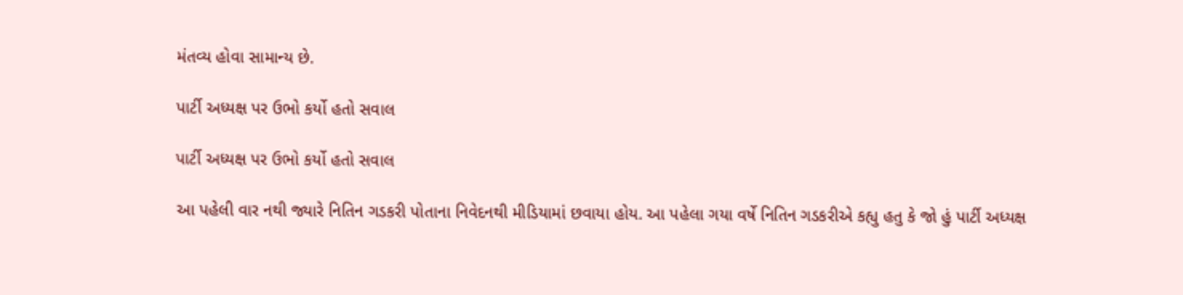મંતવ્ય હોવા સામાન્ય છે.

પાર્ટી અધ્યક્ષ પર ઉભો કર્યો હતો સવાલ

પાર્ટી અધ્યક્ષ પર ઉભો કર્યો હતો સવાલ

આ પહેલી વાર નથી જ્યારે નિતિન ગડકરી પોતાના નિવેદનથી મીડિયામાં છવાયા હોય. આ પહેલા ગયા વર્ષે નિતિન ગડકરીએ કહ્યુ હતુ કે જો હું પાર્ટી અધ્યક્ષ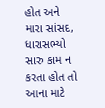હોત અને મારા સાંસદ, ધારાસભ્યો સારુ કામ ન કરતા હોત તો આના માટે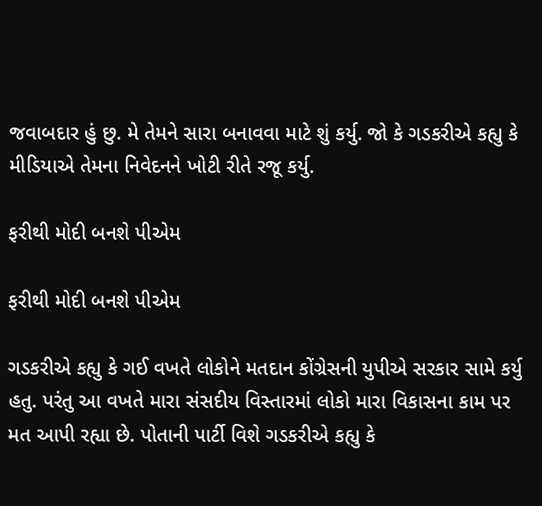જવાબદાર હું છુ. મે તેમને સારા બનાવવા માટે શું કર્યુ. જો કે ગડકરીએ કહ્યુ કે મીડિયાએ તેમના નિવેદનને ખોટી રીતે રજૂ કર્યુ.

ફરીથી મોદી બનશે પીએમ

ફરીથી મોદી બનશે પીએમ

ગડકરીએ કહ્યુ કે ગઈ વખતે લોકોને મતદાન કોંગ્રેસની યુપીએ સરકાર સામે કર્યુ હતુ. પરંતુ આ વખતે મારા સંસદીય વિસ્તારમાં લોકો મારા વિકાસના કામ પર મત આપી રહ્યા છે. પોતાની પાર્ટી વિશે ગડકરીએ કહ્યુ કે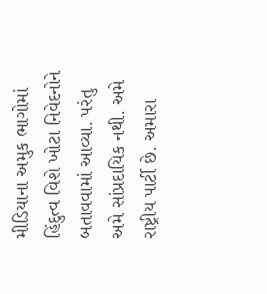મીડિયાના અમુક ભાગોમાં હિંદુત્વ વિશે ખોટા નિવેદનોને બતાવવામાં આવ્યા. પરંતુ અમે સાંપ્રદાયિક નથી. અમે રાષ્ટ્રીય પાર્ટી છે. અમારા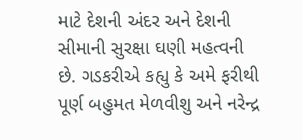માટે દેશની અંદર અને દેશની સીમાની સુરક્ષા ઘણી મહત્વની છે. ગડકરીએ કહ્યુ કે અમે ફરીથી પૂર્ણ બહુમત મેળવીશુ અને નરેન્દ્ર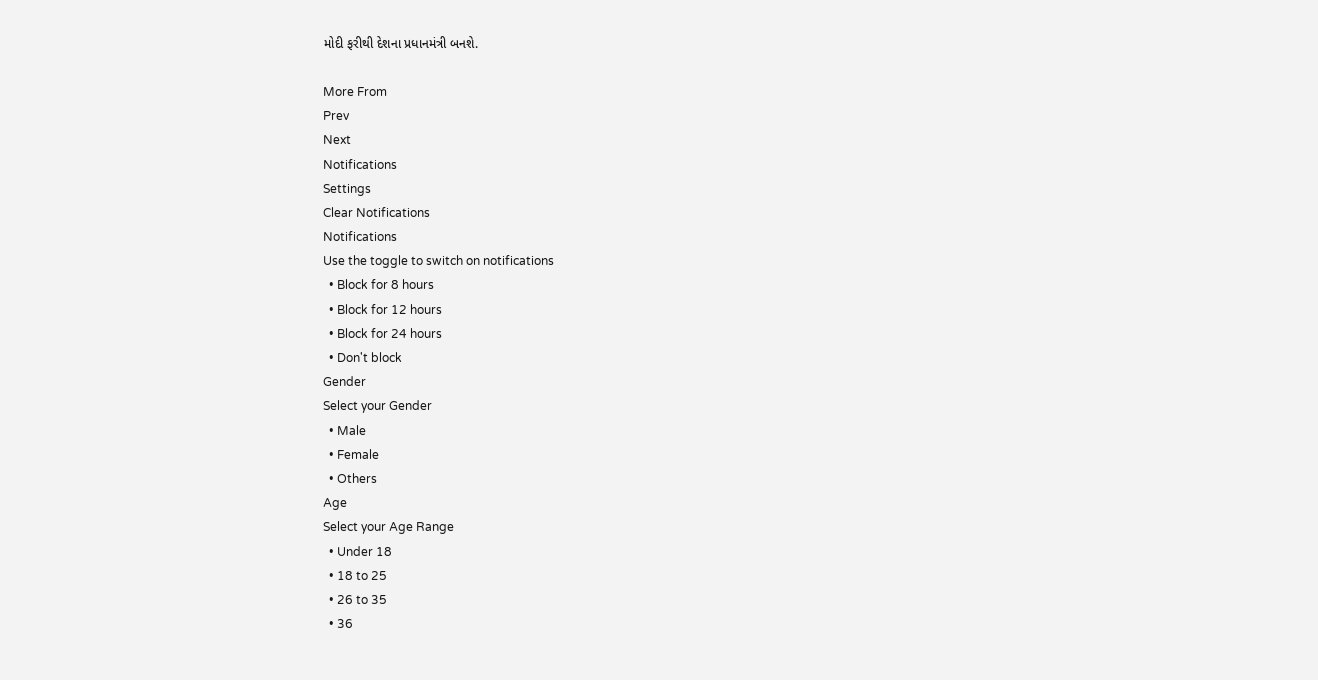મોદી ફરીથી દેશના પ્રધાનમંત્રી બનશે.

More From
Prev
Next
Notifications
Settings
Clear Notifications
Notifications
Use the toggle to switch on notifications
  • Block for 8 hours
  • Block for 12 hours
  • Block for 24 hours
  • Don't block
Gender
Select your Gender
  • Male
  • Female
  • Others
Age
Select your Age Range
  • Under 18
  • 18 to 25
  • 26 to 35
  • 36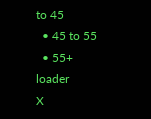to 45
  • 45 to 55
  • 55+
loader
X